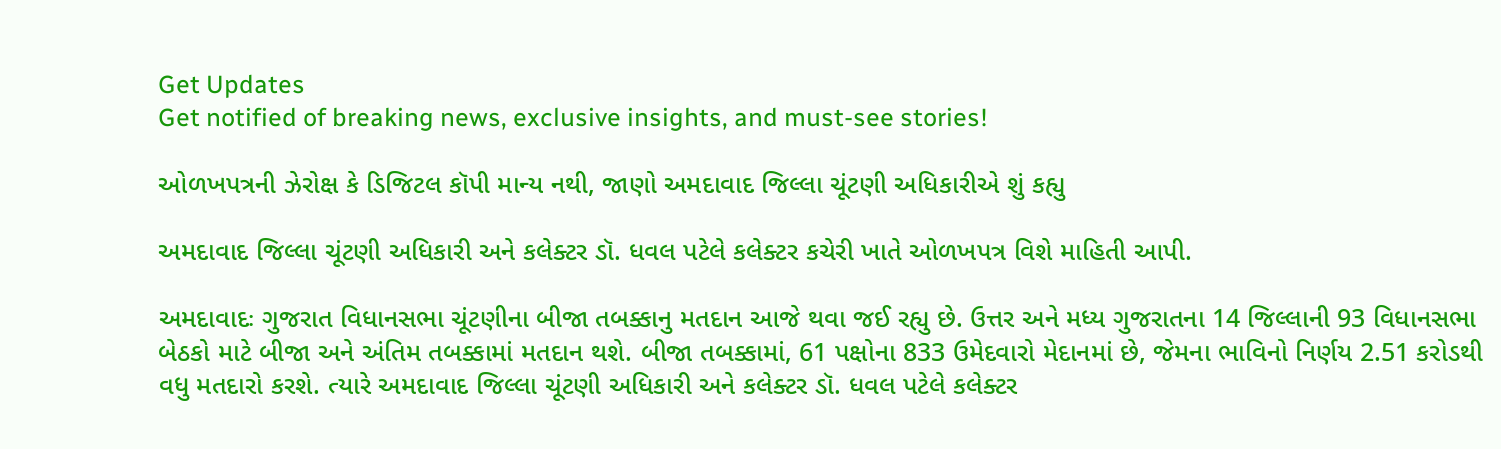Get Updates
Get notified of breaking news, exclusive insights, and must-see stories!

ઓળખપત્રની ઝેરોક્ષ કે ડિજિટલ કૉપી માન્ય નથી, જાણો અમદાવાદ જિલ્લા ચૂંટણી અધિકારીએ શું કહ્યુ

અમદાવાદ જિલ્લા ચૂંટણી અધિકારી અને કલેક્ટર ડૉ. ધવલ પટેલે કલેક્ટર કચેરી ખાતે ઓળખપત્ર વિશે માહિતી આપી.

અમદાવાદઃ ગુજરાત વિધાનસભા ચૂંટણીના બીજા તબક્કાનુ મતદાન આજે થવા જઈ રહ્યુ છે. ઉત્તર અને મધ્ય ગુજરાતના 14 જિલ્લાની 93 વિધાનસભા બેઠકો માટે બીજા અને અંતિમ તબક્કામાં મતદાન થશે. બીજા તબક્કામાં, 61 પક્ષોના 833 ઉમેદવારો મેદાનમાં છે, જેમના ભાવિનો નિર્ણય 2.51 કરોડથી વધુ મતદારો કરશે. ત્યારે અમદાવાદ જિલ્લા ચૂંટણી અધિકારી અને કલેક્ટર ડૉ. ધવલ પટેલે કલેક્ટર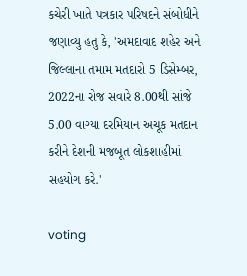કચેરી ખાતે પત્રકાર પરિષદને સંબોધીને જણાવ્યુ હતુ કે, 'અમદાવાદ શહેર અને જિલ્લાના તમામ મતદારો 5 ડિસેમ્બર, 2022ના રોજ સવારે 8.00થી સાંજે 5.00 વાગ્યા દરમિયાન અચૂક મતદાન કરીને દેશની મજબૂત લોકશાહીમાં સહયોગ કરે.'

voting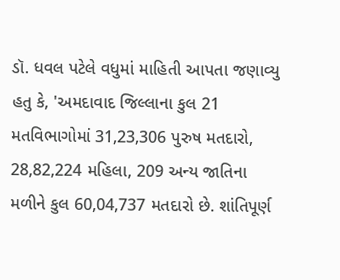ડૉ. ધવલ પટેલે વધુમાં માહિતી આપતા જણાવ્યુ હતુ કે, 'અમદાવાદ જિલ્લાના કુલ 21 મતવિભાગોમાં 31,23,306 પુરુષ મતદારો, 28,82,224 મહિલા, 209 અન્ય જાતિના મળીને કુલ 60,04,737 મતદારો છે. શાંતિપૂર્ણ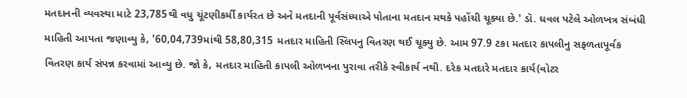મતદાનની વ્યવસ્થા માટે 23,785થી વધુ ચૂંટણીકર્મી કાર્યરત છે અને મતદાની પૂર્વસંધ્યાએ પોતાના મતદાન મથકે પહોંચી ચૂક્યા છે.' ડૉ. ધવલ પટેલે ઓળખત્ર સંબંધી માહિતી આપતા જણાવ્યુ કે, '60,04,739માંથી 58,80,315 મતદાર માહિતી સ્લિપનુ વિતરણ થઈ ચૂક્યુ છે. આમ 97.9 ટકા મતદાર કાપલીનુ સફળતાપૂર્વક વિતરણ કાર્ય સંપન્ન કરવામાં આવ્યુ છે. જો કે, મતદાર માહિતી કાપલી ઓળખના પુરાવા તરીકે સ્વીકાર્ય નથી. દરેક મતદારે મતદાર કાર્ય(વોટર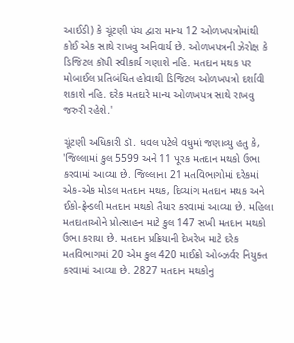આઈડી) કે ચૂંટણી પંચ દ્વારા માન્ય 12 ઓળખપત્રોમાંથી કોઈ એક સાથે રાખવુ અનિવાર્ય છે. ઓળખપત્રની ઝેરોક્ષ કે ડિજિટલ કૉપી સ્વીકાર્ય ગણાશે નહિ. મતદાન મથક પર મોબાઈલ પ્રતિબંધિત હોવાથી ડિજિટલ ઓળખપત્રો દર્શાવી શકાશે નહિ. દરેક મતદારે માન્ય ઓળખપત્ર સાથે રાખવુ જરુરી રહેશે.'

ચૂંટણી અધિકારી ડૉ. ધવલ પટેલે વધુમાં જણાવ્યુ હતુ કે, 'જિલ્લામાં કુલ 5599 અને 11 પૂરક મતદાન મથકો ઉભા કરવામાં આવ્યા છે. જિલ્લાના 21 મતવિભાગોમાં દરેકમાં એક-એક મોડલ મતદાન મથક, દિવ્યાંગ મતદાન મથક અને ઈકો-ફ્રેન્ડલી મતદાન મથકો તૈયાર કરવામાં આવ્યા છે. મહિલા મતદાતાઓને પ્રોત્સાહન માટે કુલ 147 સખી મતદાન મથકો ઉભા કરાયા છે. મતદાન પ્રક્રિયાની દેખરેખ માટે દરેક મતવિભાગમાં 20 એમ કુલ 420 માઈક્રો ઓબ્ઝર્વર નિયુક્ત કરવામાં આવ્યા છે. 2827 મતદાન મથકોનુ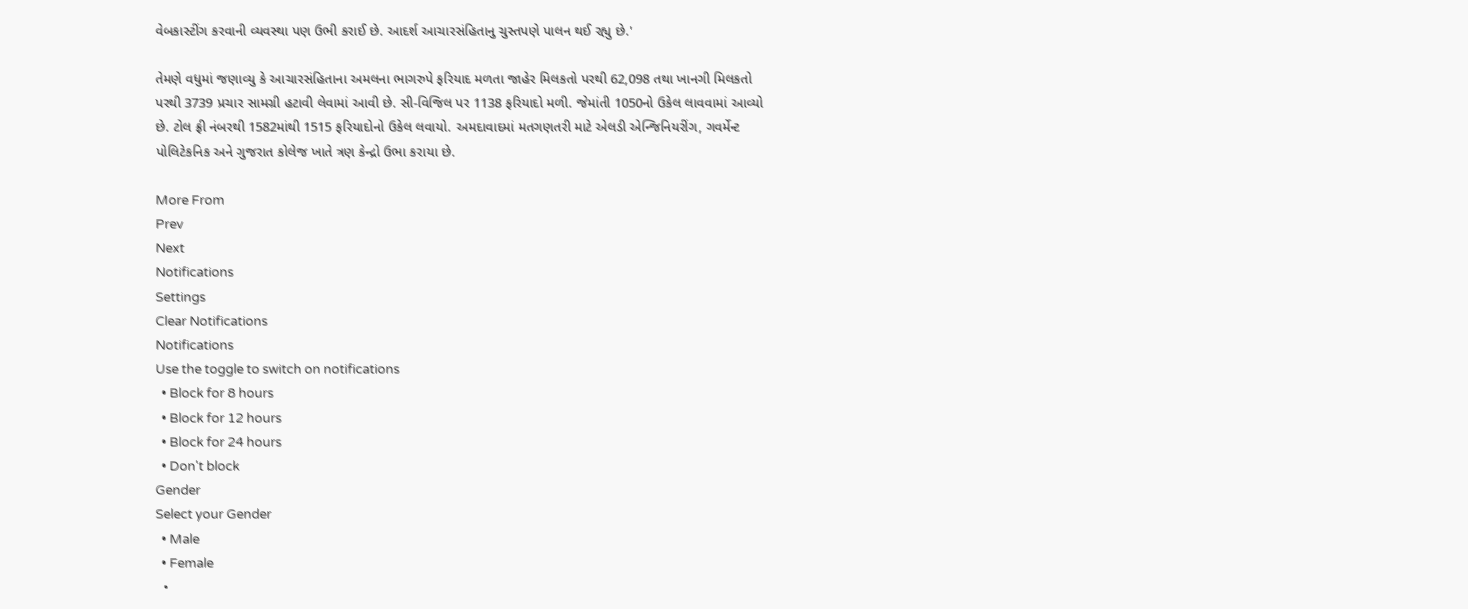વેબકાસ્ટીંગ કરવાની વ્યવસ્થા પણ ઉભી કરાઈ છે. આદર્શ આચારસંહિતાનુ ચુસ્તપણે પાલન થઈ રહ્યુ છે.'

તેમણે વધુમાં જણાવ્યુ કે આચારસંહિતાના અમલના ભાગરુપે ફરિયાદ મળતા જાહેર મિલકતો પરથી 62,098 તથા ખાનગી મિલકતો પરથી 3739 પ્રચાર સામગ્રી હટાવી લેવામાં આવી છે. સી-વિજિલ પર 1138 ફરિયાદો મળી. જેમાંતી 1050નો ઉકેલ લાવવામાં આવ્યો છે. ટોલ ફ્રી નંબરથી 1582માંથી 1515 ફરિયાદોનો ઉકેલ લવાયો. અમદાવાદમાં મતગણતરી માટે એલડી એન્જિનિયરીંગ, ગવર્મેન્ટ પોલિટેકનિક અને ગુજરાત કોલેજ ખાતે ત્રણ કેન્દ્રો ઉભા કરાયા છે.

More From
Prev
Next
Notifications
Settings
Clear Notifications
Notifications
Use the toggle to switch on notifications
  • Block for 8 hours
  • Block for 12 hours
  • Block for 24 hours
  • Don't block
Gender
Select your Gender
  • Male
  • Female
  •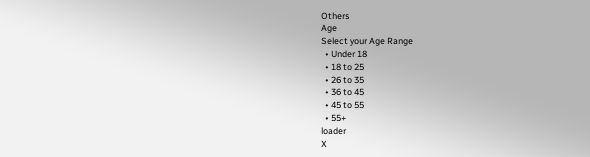Others
Age
Select your Age Range
  • Under 18
  • 18 to 25
  • 26 to 35
  • 36 to 45
  • 45 to 55
  • 55+
loader
X